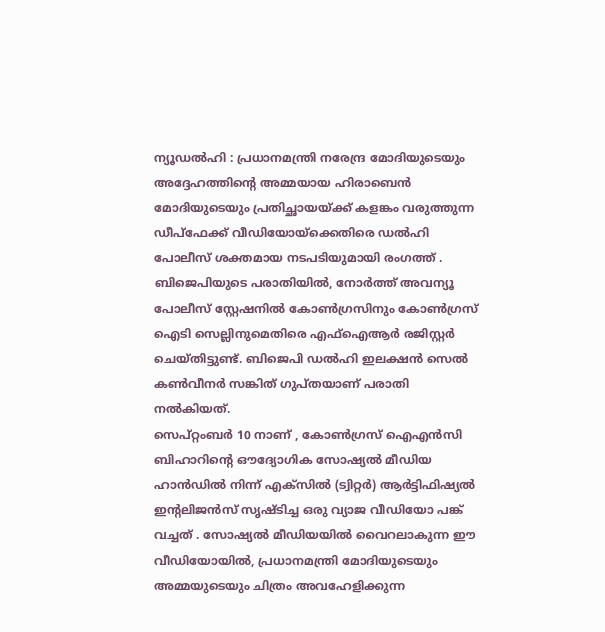ന്യൂഡൽഹി : പ്രധാനമന്ത്രി നരേന്ദ്ര മോദിയുടെയും അദ്ദേഹത്തിന്റെ അമ്മയായ ഹിരാബെൻ മോദിയുടെയും പ്രതിച്ഛായയ്ക്ക് കളങ്കം വരുത്തുന്ന ഡീപ്ഫേക്ക് വീഡിയോയ്ക്കെതിരെ ഡൽഹി പോലീസ് ശക്തമായ നടപടിയുമായി രംഗത്ത് . ബിജെപിയുടെ പരാതിയിൽ, നോർത്ത് അവന്യൂ പോലീസ് സ്റ്റേഷനിൽ കോൺഗ്രസിനും കോൺഗ്രസ് ഐടി സെല്ലിനുമെതിരെ എഫ്ഐആർ രജിസ്റ്റർ ചെയ്തിട്ടുണ്ട്. ബിജെപി ഡൽഹി ഇലക്ഷൻ സെൽ കൺവീനർ സങ്കിത് ഗുപ്തയാണ് പരാതി നൽകിയത്.
സെപ്റ്റംബർ 10 നാണ് , കോൺഗ്രസ് ഐഎൻസി ബിഹാറിന്റെ ഔദ്യോഗിക സോഷ്യൽ മീഡിയ ഹാൻഡിൽ നിന്ന് എക്സിൽ (ട്വിറ്റർ) ആർട്ടിഫിഷ്യൽ ഇന്റലിജൻസ് സൃഷ്ടിച്ച ഒരു വ്യാജ വീഡിയോ പങ്ക് വച്ചത് . സോഷ്യൽ മീഡിയയിൽ വൈറലാകുന്ന ഈ വീഡിയോയിൽ, പ്രധാനമന്ത്രി മോദിയുടെയും അമ്മയുടെയും ചിത്രം അവഹേളിക്കുന്ന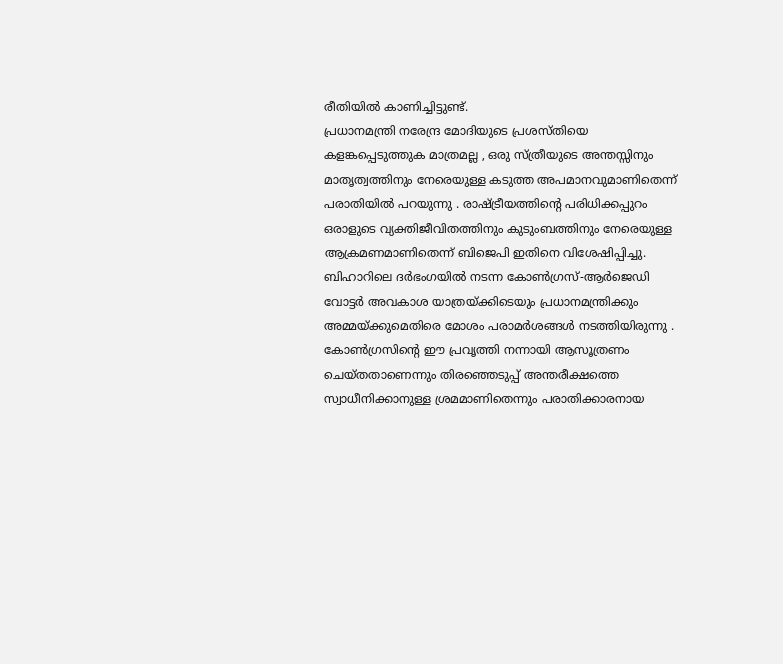രീതിയിൽ കാണിച്ചിട്ടുണ്ട്.
പ്രധാനമന്ത്രി നരേന്ദ്ര മോദിയുടെ പ്രശസ്തിയെ കളങ്കപ്പെടുത്തുക മാത്രമല്ല , ഒരു സ്ത്രീയുടെ അന്തസ്സിനും മാതൃത്വത്തിനും നേരെയുള്ള കടുത്ത അപമാനവുമാണിതെന്ന് പരാതിയിൽ പറയുന്നു . രാഷ്ട്രീയത്തിന്റെ പരിധിക്കപ്പുറം ഒരാളുടെ വ്യക്തിജീവിതത്തിനും കുടുംബത്തിനും നേരെയുള്ള ആക്രമണമാണിതെന്ന് ബിജെപി ഇതിനെ വിശേഷിപ്പിച്ചു. ബിഹാറിലെ ദർഭംഗയിൽ നടന്ന കോൺഗ്രസ്-ആർജെഡി വോട്ടർ അവകാശ യാത്രയ്ക്കിടെയും പ്രധാനമന്ത്രിക്കും അമ്മയ്ക്കുമെതിരെ മോശം പരാമർശങ്ങൾ നടത്തിയിരുന്നു . കോൺഗ്രസിന്റെ ഈ പ്രവൃത്തി നന്നായി ആസൂത്രണം ചെയ്തതാണെന്നും തിരഞ്ഞെടുപ്പ് അന്തരീക്ഷത്തെ സ്വാധീനിക്കാനുള്ള ശ്രമമാണിതെന്നും പരാതിക്കാരനായ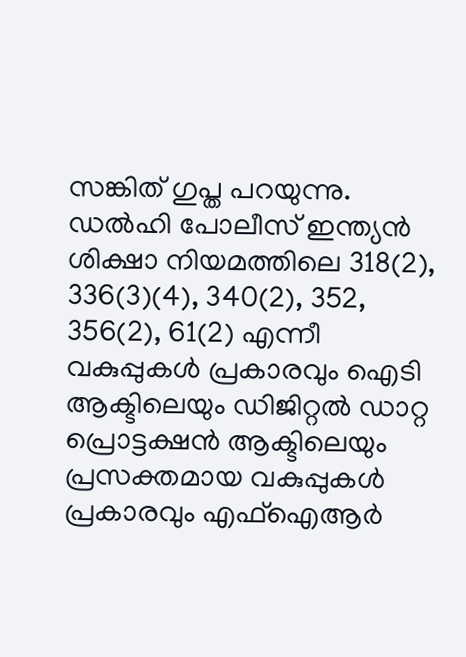സങ്കിത് ഗുപ്ത പറയുന്നു.
ഡൽഹി പോലീസ് ഇന്ത്യൻ ശിക്ഷാ നിയമത്തിലെ 318(2), 336(3)(4), 340(2), 352, 356(2), 61(2) എന്നീ വകുപ്പുകൾ പ്രകാരവും ഐടി ആക്ടിലെയും ഡിജിറ്റൽ ഡാറ്റ പ്രൊട്ടക്ഷൻ ആക്ടിലെയും പ്രസക്തമായ വകുപ്പുകൾ പ്രകാരവും എഫ്ഐആർ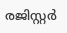രജിസ്റ്റർ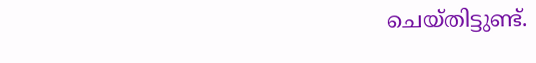ചെയ്തിട്ടുണ്ട്.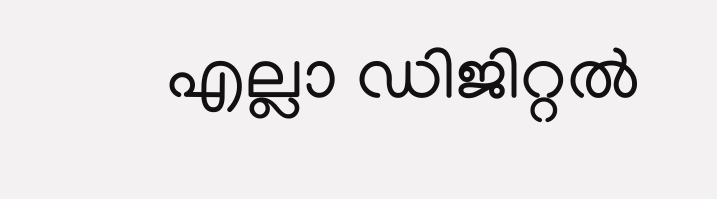എല്ലാ ഡിജിറ്റൽ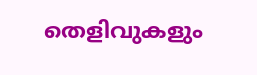തെളിവുകളും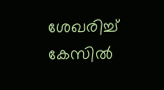ശേഖരിച്ച് കേസിൽ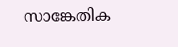സാങ്കേതിക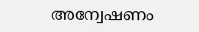അന്വേഷണം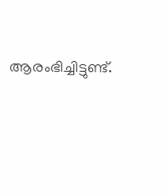ആരംഭിച്ചിട്ടുണ്ട്.